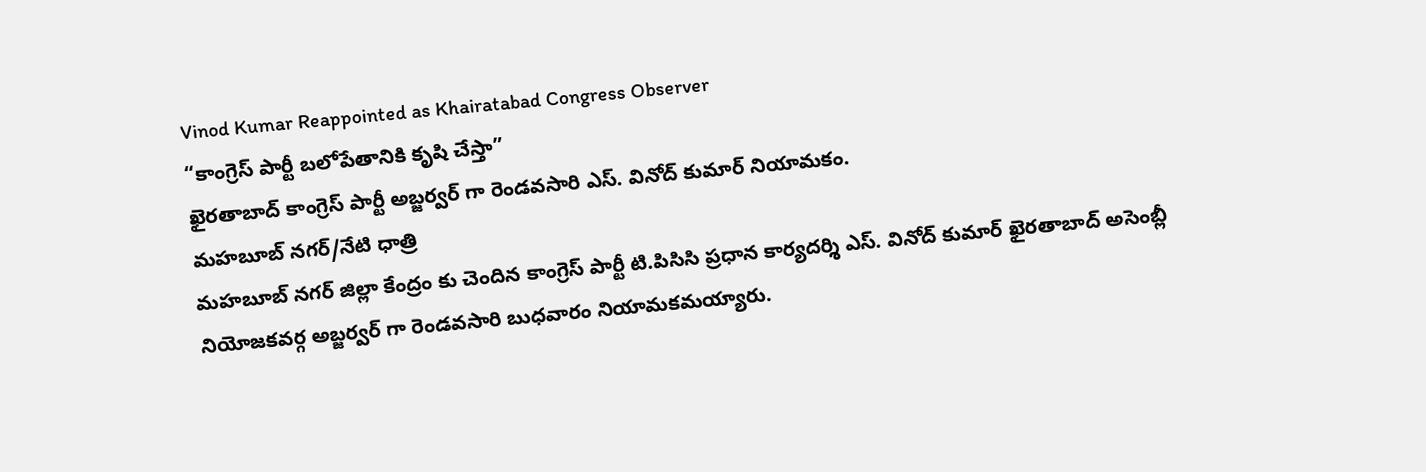Vinod Kumar Reappointed as Khairatabad Congress Observer
“కాంగ్రెస్ పార్టీ బలోపేతానికి కృషి చేస్తా”
ఖైరతాబాద్ కాంగ్రెస్ పార్టీ అబ్జర్వర్ గా రెండవసారి ఎస్. వినోద్ కుమార్ నియామకం.
మహబూబ్ నగర్/నేటి ధాత్రి
మహబూబ్ నగర్ జిల్లా కేంద్రం కు చెందిన కాంగ్రెస్ పార్టీ టి.పిసిసి ప్రధాన కార్యదర్శి ఎస్. వినోద్ కుమార్ ఖైరతాబాద్ అసెంబ్లీ నియోజకవర్గ అబ్జర్వర్ గా రెండవసారి బుధవారం నియామకమయ్యారు.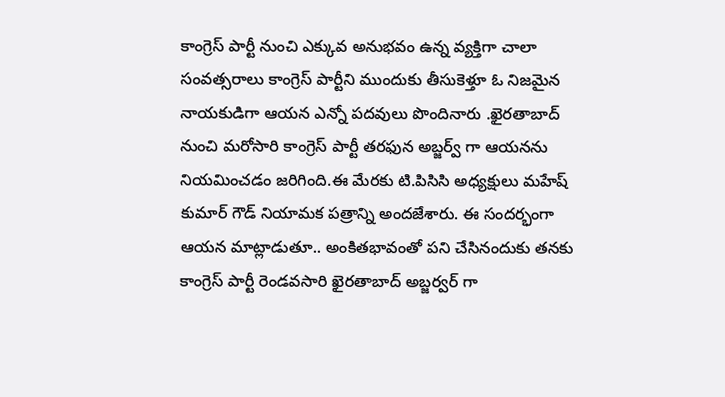కాంగ్రెస్ పార్టీ నుంచి ఎక్కువ అనుభవం ఉన్న వ్యక్తిగా చాలా సంవత్సరాలు కాంగ్రెస్ పార్టీని ముందుకు తీసుకెళ్తూ ఓ నిజమైన నాయకుడిగా ఆయన ఎన్నో పదవులు పొందినారు .ఖైరతాబాద్ నుంచి మరోసారి కాంగ్రెస్ పార్టీ తరఫున అబ్జర్వ్ గా ఆయనను నియమించడం జరిగింది.ఈ మేరకు టి.పిసిసి అధ్యక్షులు మహేష్ కుమార్ గౌడ్ నియామక పత్రాన్ని అందజేశారు. ఈ సందర్భంగా ఆయన మాట్లాడుతూ.. అంకితభావంతో పని చేసినందుకు తనకు కాంగ్రెస్ పార్టీ రెండవసారి ఖైరతాబాద్ అబ్జర్వర్ గా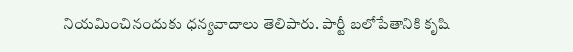నియమించినందుకు ధన్యవాదాలు తెలిపారు. పార్టీ బలోపేతానికి కృషి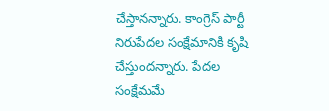చేస్తానన్నారు. కాంగ్రెస్ పార్టీ నిరుపేదల సంక్షేమానికి కృషి చేస్తుందన్నారు. పేదల సంక్షేమమే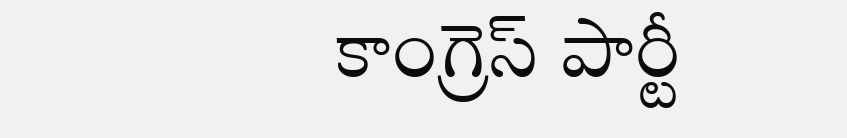కాంగ్రెస్ పార్టీ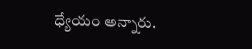ధ్యేయం అన్నారు.